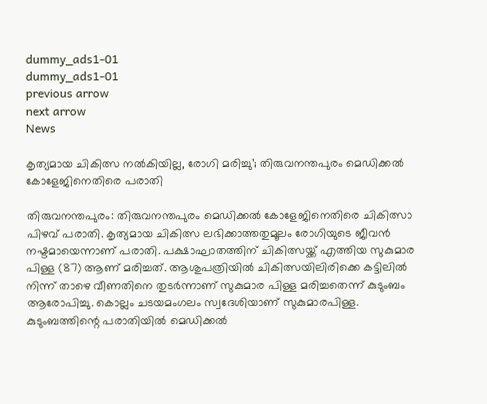dummy_ads1-01
dummy_ads1-01
previous arrow
next arrow
News

കൃത്യമായ ചികിത്സ നല്‍കിയില്ല, രോഗി മരിച്ചു’; തിരുവനന്തപുരം മെഡിക്കൽ കോളേജിനെതിരെ പരാതി

തിരുവനന്തപുരം: തിരുവനന്തപുരം മെഡിക്കല്‍ കോളേജിനെതിരെ ചികിത്സാ പിഴവ് പരാതി. കൃത്യമായ ചികിത്സ ലഭിക്കാത്തതുമൂലം രോഗിയുടെ ജീവന്‍ നഷ്ടമായെന്നാണ് പരാതി. പക്ഷാഘാതത്തിന് ചികിത്സയ്ക്ക് എത്തിയ സുകുമാര പിള്ള (87) ആണ് മരിച്ചത്. ആശുപത്രിയില്‍ ചികിത്സയിലിരിക്കെ കട്ടിലില്‍ നിന്ന് താഴെ വീണതിനെ തുടര്‍ന്നാണ് സുകുമാര പിള്ള മരിച്ചതെന്ന് കുടുംബം ആരോപിച്ചു. കൊല്ലം ചടയമംഗലം സ്വദേശിയാണ് സുകുമാരപിള്ള. കുടുംബത്തിന്റെ പരാതിയില്‍ മെഡിക്കല്‍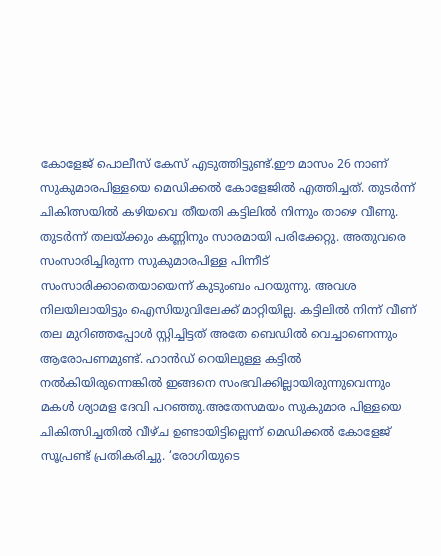കോളേജ് പൊലീസ് കേസ് എടുത്തിട്ടുണ്ട്.ഈ മാസം 26 നാണ് സുകുമാരപിള്ളയെ മെഡിക്കല്‍ കോളേജില്‍ എത്തിച്ചത്. തുടര്‍ന്ന് ചികിത്സയില്‍ കഴിയവെ തീയതി കട്ടിലില്‍ നിന്നും താഴെ വീണു. തുടര്‍ന്ന് തലയ്ക്കും കണ്ണിനും സാരമായി പരിക്കേറ്റു. അതുവരെ സംസാരിച്ചിരുന്ന സുകുമാരപിള്ള പിന്നീട് സംസാരിക്കാതെയായെന്ന് കുടുംബം പറയുന്നു. അവശ നിലയിലായിട്ടും ഐസിയുവിലേക്ക് മാറ്റിയില്ല. കട്ടിലില്‍ നിന്ന് വീണ് തല മുറിഞ്ഞപ്പോള്‍ സ്റ്റിച്ചിട്ടത് അതേ ബെഡില്‍ വെച്ചാണെന്നും ആരോപണമുണ്ട്. ഹാന്‍ഡ് റെയിലുള്ള കട്ടില്‍ നല്‍കിയിരുന്നെങ്കില്‍ ഇങ്ങനെ സംഭവിക്കില്ലായിരുന്നുവെന്നും മകള്‍ ശ്യാമള ദേവി പറഞ്ഞു.അതേസമയം സുകുമാര പിള്ളയെ ചികിത്സിച്ചതില്‍ വീഴ്ച ഉണ്ടായിട്ടില്ലെന്ന് മെഡിക്കല്‍ കോളേജ് സൂപ്രണ്ട് പ്രതികരിച്ചു. ‘രോഗിയുടെ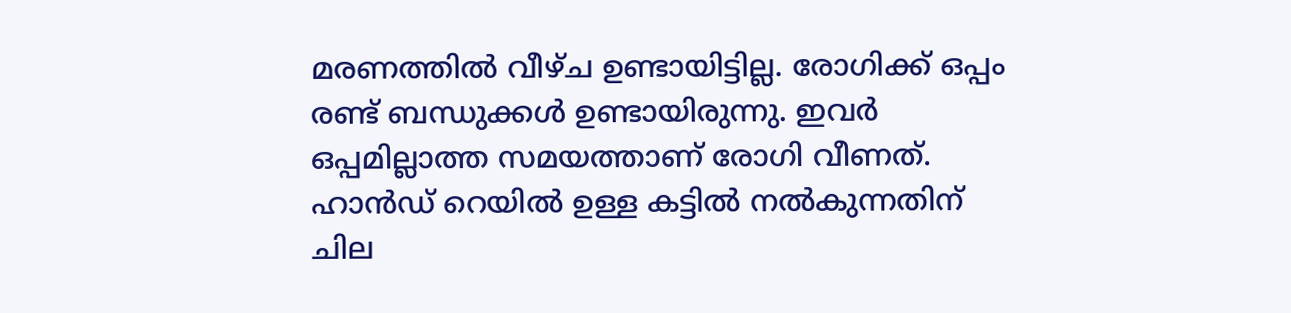മരണത്തില്‍ വീഴ്ച ഉണ്ടായിട്ടില്ല. രോഗിക്ക് ഒപ്പം രണ്ട് ബന്ധുക്കള്‍ ഉണ്ടായിരുന്നു. ഇവര്‍ ഒപ്പമില്ലാത്ത സമയത്താണ് രോഗി വീണത്. ഹാന്‍ഡ് റെയില്‍ ഉള്ള കട്ടില്‍ നല്‍കുന്നതിന് ചില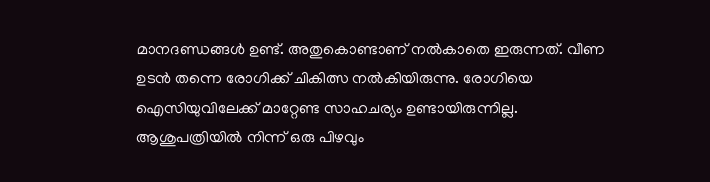മാനദണ്ഡങ്ങള്‍ ഉണ്ട്. അതുകൊണ്ടാണ് നല്‍കാതെ ഇരുന്നത്. വീണ ഉടന്‍ തന്നെ രോഗിക്ക് ചികിത്സ നല്‍കിയിരുന്നു. രോഗിയെ ഐസിയുവിലേക്ക് മാറ്റേണ്ട സാഹചര്യം ഉണ്ടായിരുന്നില്ല. ആശുപത്രിയില്‍ നിന്ന് ഒരു പിഴവും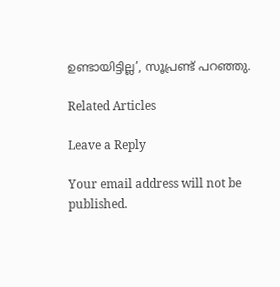ഉണ്ടായിട്ടില്ല’, സൂപ്രണ്ട് പറഞ്ഞു.

Related Articles

Leave a Reply

Your email address will not be published.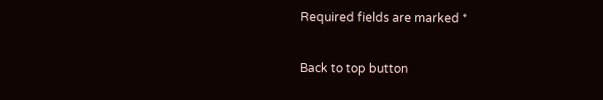Required fields are marked *

Back to top button